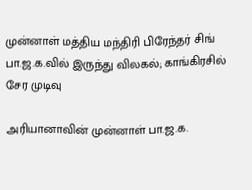முன்னாள் மத்திய மந்திரி பிரேந்தர் சிங் பா.ஜ.க.வில் இருந்து விலகல்; காங்கிரசில் சேர முடிவு

அரியானாவின் முன்னாள் பா.ஜ.க.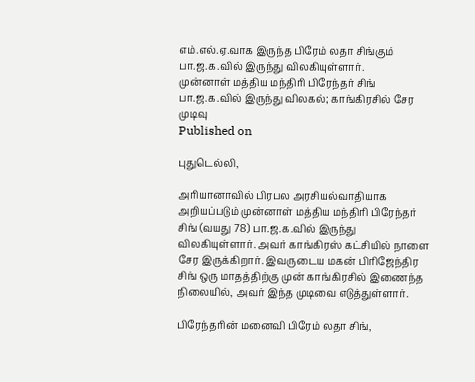எம்.எல்.ஏ.வாக இருந்த பிரேம் லதா சிங்கும் பா.ஜ.க.வில் இருந்து விலகியுள்ளார்.
முன்னாள் மத்திய மந்திரி பிரேந்தர் சிங் பா.ஜ.க.வில் இருந்து விலகல்; காங்கிரசில் சேர முடிவு
Published on

புதுடெல்லி,

அரியானாவில் பிரபல அரசியல்வாதியாக அறியப்படும் முன்னாள் மத்திய மந்திரி பிரேந்தர் சிங் (வயது 78) பா.ஜ.க.வில் இருந்து விலகியுள்ளார். அவர் காங்கிரஸ் கட்சியில் நாளை சேர இருக்கிறார். இவருடைய மகன் பிரிஜேந்திர சிங் ஒரு மாதத்திற்கு முன் காங்கிரசில் இணைந்த நிலையில், அவர் இந்த முடிவை எடுத்துள்ளார்.

பிரேந்தரின் மனைவி பிரேம் லதா சிங்,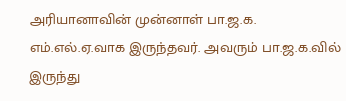அரியானாவின் முன்னாள் பா.ஜ.க. எம்.எல்.ஏ.வாக இருந்தவர். அவரும் பா.ஜ.க.வில் இருந்து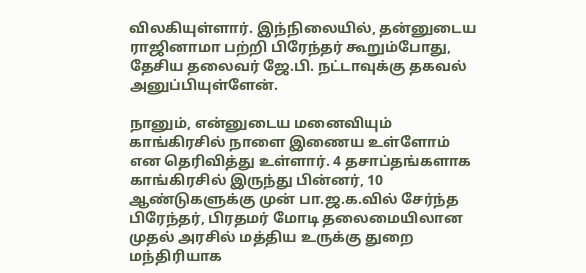விலகியுள்ளார். இந்நிலையில், தன்னுடைய ராஜினாமா பற்றி பிரேந்தர் கூறும்போது, தேசிய தலைவர் ஜே.பி. நட்டாவுக்கு தகவல் அனுப்பியுள்ளேன்.

நானும், என்னுடைய மனைவியும் காங்கிரசில் நாளை இணைய உள்ளோம் என தெரிவித்து உள்ளார். 4 தசாப்தங்களாக காங்கிரசில் இருந்து பின்னர், 10 ஆண்டுகளுக்கு முன் பா.ஜ.க.வில் சேர்ந்த பிரேந்தர், பிரதமர் மோடி தலைமையிலான முதல் அரசில் மத்திய உருக்கு துறை மந்திரியாக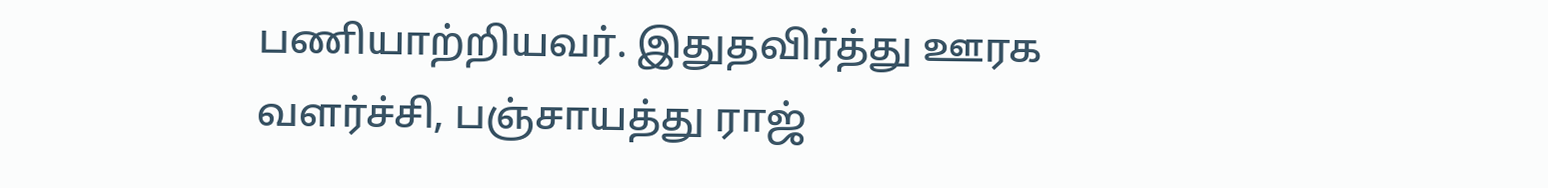பணியாற்றியவர். இதுதவிர்த்து ஊரக வளர்ச்சி, பஞ்சாயத்து ராஜ்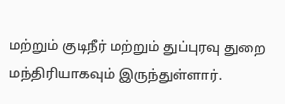மற்றும் குடிநீர் மற்றும் துப்புரவு துறை மந்திரியாகவும் இருந்துள்ளார்.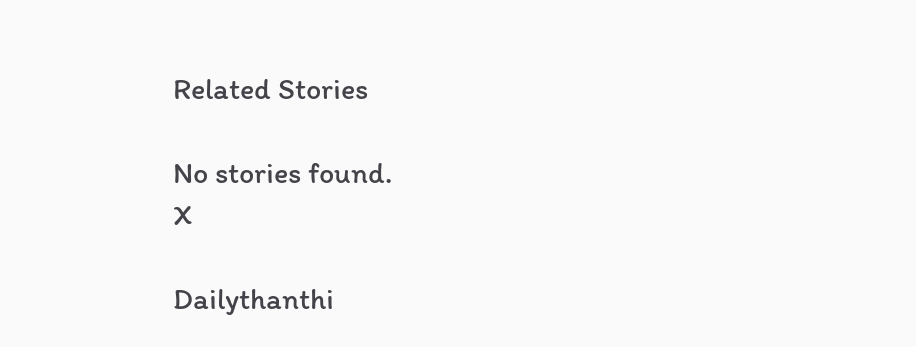Related Stories

No stories found.
X

Dailythanthi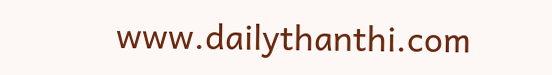www.dailythanthi.com